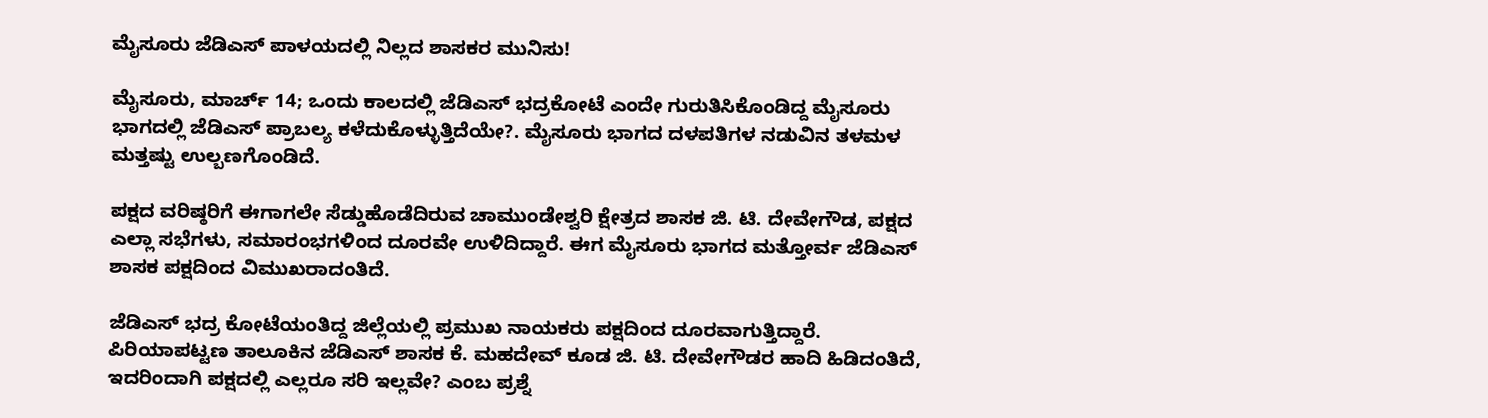ಮೈಸೂರು ಜೆಡಿಎಸ್ ಪಾಳಯದಲ್ಲಿ ನಿಲ್ಲದ ಶಾಸಕರ ಮುನಿಸು!

ಮೈಸೂರು, ಮಾರ್ಚ್ 14; ಒಂದು ಕಾಲದಲ್ಲಿ ಜೆಡಿಎಸ್ ಭದ್ರಕೋಟೆ ಎಂದೇ ಗುರುತಿಸಿಕೊಂಡಿದ್ದ ಮೈಸೂರು ಭಾಗದಲ್ಲಿ ಜೆಡಿಎಸ್ ಪ್ರಾಬಲ್ಯ ಕಳೆದುಕೊಳ್ಳುತ್ತಿದೆಯೇ?. ಮೈಸೂರು ಭಾಗದ ದಳಪತಿಗಳ ನಡುವಿನ ತಳಮಳ ಮತ್ತಷ್ಟು ಉಲ್ಬಣಗೊಂಡಿದೆ.

ಪಕ್ಷದ ವರಿಷ್ಠರಿಗೆ ಈಗಾಗಲೇ ಸೆಡ್ಡುಹೊಡೆದಿರುವ ಚಾಮುಂಡೇಶ್ವರಿ ಕ್ಷೇತ್ರದ ಶಾಸಕ ಜಿ. ಟಿ. ದೇವೇಗೌಡ, ಪಕ್ಷದ ಎಲ್ಲಾ ಸಭೆಗಳು, ಸಮಾರಂಭಗಳಿಂದ ದೂರವೇ ಉಳಿದಿದ್ದಾರೆ. ಈಗ ಮೈಸೂರು ಭಾಗದ ಮತ್ತೋರ್ವ ಜೆಡಿಎಸ್ ಶಾಸಕ ಪಕ್ಷದಿಂದ ವಿಮುಖರಾದಂತಿದೆ.

ಜೆಡಿಎಸ್ ಭದ್ರ ಕೋಟೆಯಂತಿದ್ದ ಜಿಲ್ಲೆಯಲ್ಲಿ ಪ್ರಮುಖ ನಾಯಕರು ಪಕ್ಷದಿಂದ ದೂರವಾಗುತ್ತಿದ್ದಾರೆ. ಪಿರಿಯಾಪಟ್ಟಣ ತಾಲೂಕಿನ ಜೆಡಿಎಸ್ ಶಾಸಕ ಕೆ. ಮಹದೇವ್ ಕೂಡ ಜಿ. ಟಿ. ದೇವೇಗೌಡರ ಹಾದಿ ಹಿಡಿದಂತಿದೆ, ಇದರಿಂದಾಗಿ ಪಕ್ಷದಲ್ಲಿ ಎಲ್ಲರೂ ಸರಿ ಇಲ್ಲವೇ? ಎಂಬ ಪ್ರಶ್ನೆ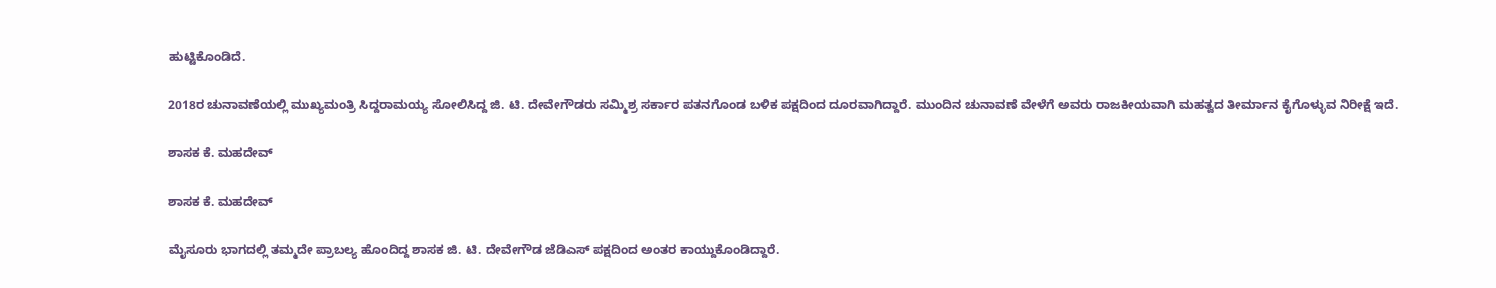ಹುಟ್ಟಿಕೊಂಡಿದೆ.

2018ರ ಚುನಾವಣೆಯಲ್ಲಿ ಮುಖ್ಯಮಂತ್ರಿ ಸಿದ್ದರಾಮಯ್ಯ ಸೋಲಿಸಿದ್ದ ಜಿ. ಟಿ. ದೇವೇಗೌಡರು ಸಮ್ಮಿಶ್ರ ಸರ್ಕಾರ ಪತನಗೊಂಡ ಬಳಿಕ ಪಕ್ಷದಿಂದ ದೂರವಾಗಿದ್ದಾರೆ. ಮುಂದಿನ ಚುನಾವಣೆ ವೇಳೆಗೆ ಅವರು ರಾಜಕೀಯವಾಗಿ ಮಹತ್ವದ ತೀರ್ಮಾನ ಕೈಗೊಳ್ಳುವ ನಿರೀಕ್ಷೆ ಇದೆ.

ಶಾಸಕ ಕೆ. ಮಹದೇವ್

ಶಾಸಕ ಕೆ. ಮಹದೇವ್

ಮೈಸೂರು ಭಾಗದಲ್ಲಿ ತಮ್ಮದೇ ಪ್ರಾಬಲ್ಯ ಹೊಂದಿದ್ದ ಶಾಸಕ ಜಿ. ಟಿ. ದೇವೇಗೌಡ ಜೆಡಿಎಸ್ ಪಕ್ಷದಿಂದ ಅಂತರ ಕಾಯ್ದುಕೊಂಡಿದ್ದಾರೆ.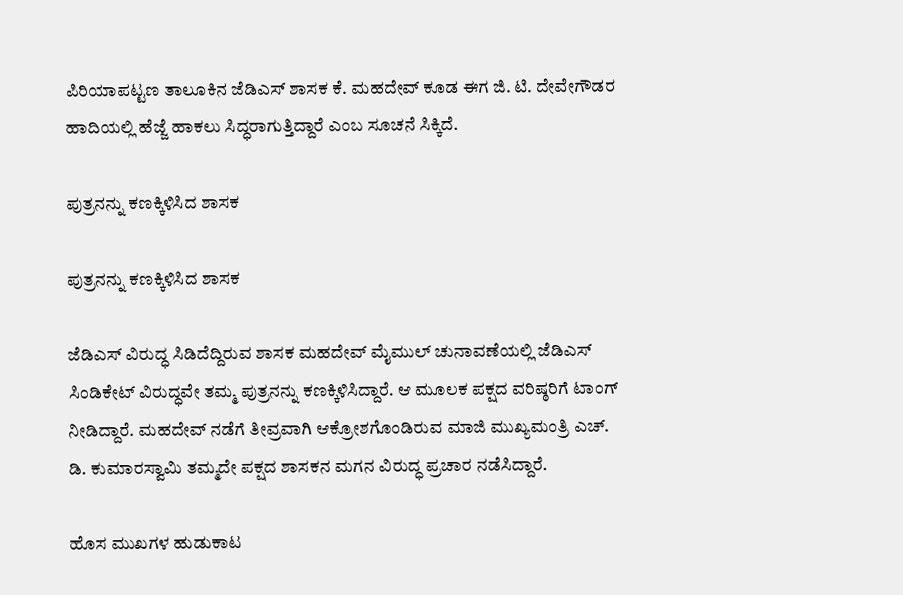ಪಿರಿಯಾಪಟ್ಟಣ ತಾಲೂಕಿನ ಜೆಡಿಎಸ್ ಶಾಸಕ ಕೆ. ಮಹದೇವ್ ಕೂಡ ಈಗ ಜಿ. ಟಿ. ದೇವೇಗೌಡರ ಹಾದಿಯಲ್ಲಿ ಹೆಜ್ಜೆ ಹಾಕಲು ಸಿದ್ಧರಾಗುತ್ತಿದ್ದಾರೆ ಎಂಬ ಸೂಚನೆ ಸಿಕ್ಕಿದೆ.

ಪುತ್ರನನ್ನು ಕಣಕ್ಕಿಳಿಸಿದ ಶಾಸಕ

ಪುತ್ರನನ್ನು ಕಣಕ್ಕಿಳಿಸಿದ ಶಾಸಕ

ಜೆಡಿಎಸ್ ವಿರುದ್ಧ ಸಿಡಿದೆದ್ದಿರುವ ಶಾಸಕ ಮಹದೇವ್ ಮೈಮುಲ್ ಚುನಾವಣೆಯಲ್ಲಿ ಜೆಡಿಎಸ್ ಸಿಂಡಿಕೇಟ್ ವಿರುದ್ಧವೇ ತಮ್ಮ ಪುತ್ರನನ್ನು ‌ಕಣಕ್ಕಿಳಿಸಿದ್ದಾರೆ. ಆ ಮೂಲಕ ಪಕ್ಷದ ವರಿಷ್ಠರಿಗೆ ಟಾಂಗ್ ನೀಡಿದ್ದಾರೆ. ಮಹದೇವ್ ನಡೆಗೆ ತೀವ್ರವಾಗಿ ಆಕ್ರೋಶಗೊಂಡಿರುವ ಮಾಜಿ ಮುಖ್ಯಮಂತ್ರಿ ಎಚ್. ಡಿ. ಕುಮಾರಸ್ವಾಮಿ ತಮ್ಮದೇ ಪಕ್ಷದ ಶಾಸಕನ ಮಗನ ವಿರುದ್ಧ ಪ್ರಚಾರ ನಡೆಸಿದ್ದಾರೆ.

ಹೊಸ ಮುಖಗಳ ಹುಡುಕಾಟ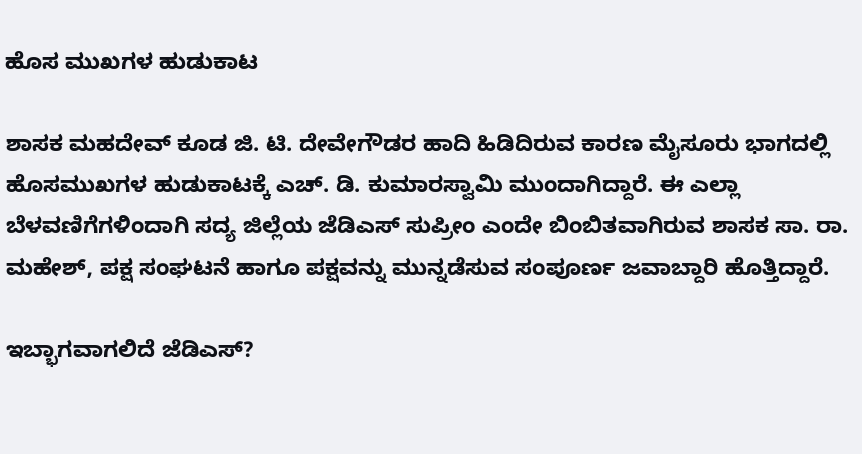ಹೊಸ ಮುಖಗಳ ಹುಡುಕಾಟ

ಶಾಸಕ ಮಹದೇವ್ ಕೂಡ ಜಿ. ಟಿ. ದೇವೇಗೌಡರ ಹಾದಿ ಹಿಡಿದಿರುವ ಕಾರಣ ಮೈಸೂರು ಭಾಗದಲ್ಲಿ ಹೊಸಮುಖಗಳ ಹುಡುಕಾಟಕ್ಕೆ ಎಚ್. ಡಿ. ಕುಮಾರಸ್ವಾಮಿ ಮುಂದಾಗಿದ್ದಾರೆ. ಈ ಎಲ್ಲಾ ಬೆಳವಣಿಗೆಗಳಿಂದಾಗಿ ಸದ್ಯ ಜಿಲ್ಲೆಯ ಜೆಡಿಎಸ್ ಸುಪ್ರೀಂ ಎಂದೇ ಬಿಂಬಿತವಾಗಿರುವ ಶಾಸಕ ಸಾ. ರಾ. ಮಹೇಶ್, ಪಕ್ಷ ಸಂಘಟನೆ ಹಾಗೂ ಪಕ್ಷವನ್ನು ಮುನ್ನಡೆಸುವ ಸಂಪೂರ್ಣ ಜವಾಬ್ದಾರಿ ಹೊತ್ತಿದ್ದಾರೆ.

ಇಬ್ಭಾಗವಾಗಲಿದೆ ಜೆಡಿಎಸ್?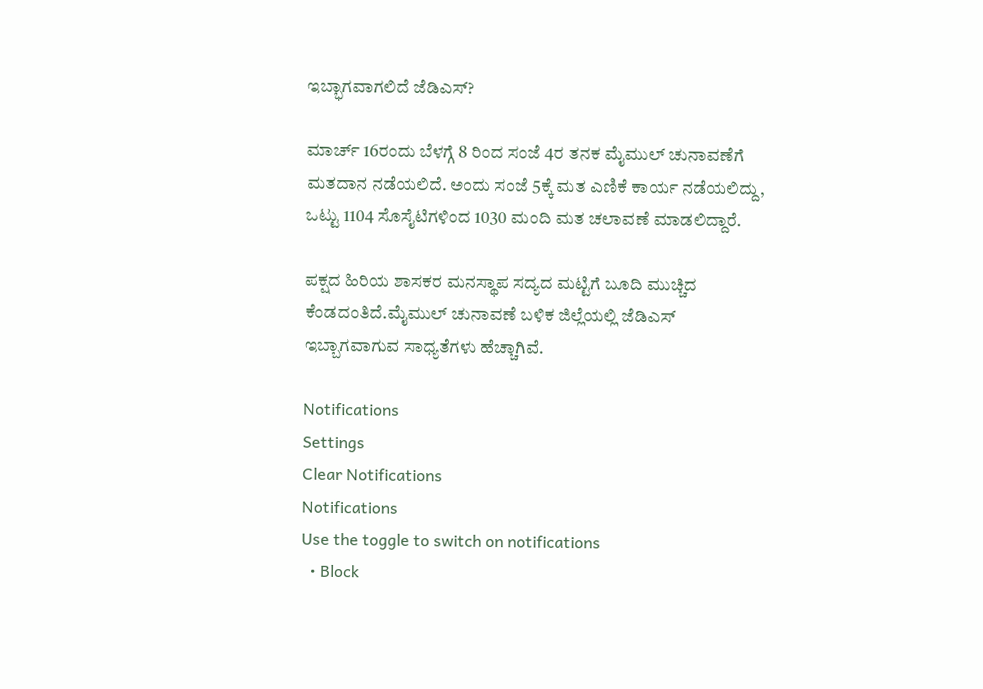ಇಬ್ಭಾಗವಾಗಲಿದೆ ಜೆಡಿಎಸ್?

ಮಾರ್ಚ್ 16ರಂದು ಬೆಳಗ್ಗೆ 8 ರಿಂದ ಸಂಜೆ 4ರ ತನಕ ಮೈಮುಲ್ ಚುನಾವಣೆಗೆ ಮತದಾನ ನಡೆಯಲಿದೆ. ಅಂದು ಸಂಜೆ 5ಕ್ಕೆ ಮತ ಎಣಿಕೆ ಕಾರ್ಯ ನಡೆಯಲಿದ್ದು, ಒಟ್ಟು 1104 ಸೊಸೈಟಿಗಳಿಂದ 1030 ಮಂದಿ ಮತ ಚಲಾವಣೆ ಮಾಡಲಿದ್ದಾರೆ.

ಪಕ್ಷದ ಹಿರಿಯ ಶಾಸಕರ ಮನಸ್ಥಾಪ ಸದ್ಯದ ಮಟ್ಟಿಗೆ ಬೂದಿ ಮುಚ್ಚಿದ ಕೆಂಡದಂತಿದೆ.ಮೈಮುಲ್ ಚುನಾವಣೆ ಬಳಿಕ ಜಿಲ್ಲೆಯಲ್ಲಿ ಜೆಡಿಎಸ್ ಇಬ್ಬಾಗವಾಗುವ ಸಾಧ್ಯತೆಗಳು ಹೆಚ್ಚಾಗಿವೆ.

Notifications
Settings
Clear Notifications
Notifications
Use the toggle to switch on notifications
  • Block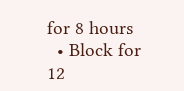for 8 hours
  • Block for 12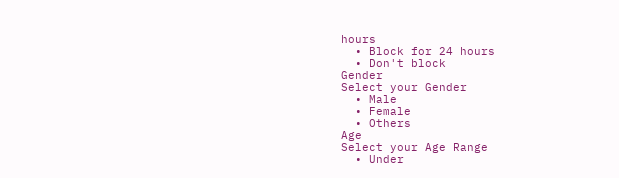hours
  • Block for 24 hours
  • Don't block
Gender
Select your Gender
  • Male
  • Female
  • Others
Age
Select your Age Range
  • Under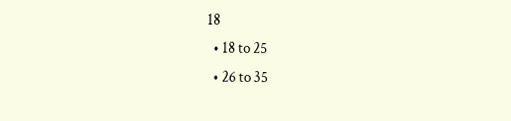18
  • 18 to 25
  • 26 to 35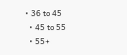• 36 to 45
  • 45 to 55
  • 55+